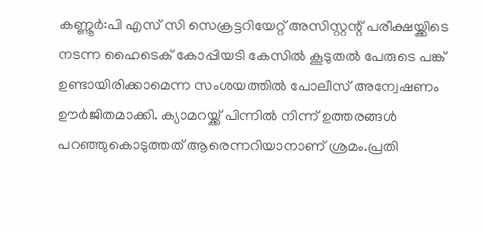കണ്ണൂർ:പി എസ് സി സെക്രട്ടറിയേറ്റ് അസിസ്റ്റന്റ് പരീക്ഷയ്ക്കിടെ നടന്ന ഹൈടെക് കോപ്പിയടി കേസിൽ കൂടുതൽ പേരുടെ പങ്ക് ഉണ്ടായിരിക്കാമെന്ന സംശയത്തിൽ പോലീസ് അന്വേഷണം ഊർജിതമാക്കി. ക്യാമറയ്ക്ക് പിന്നിൽ നിന്ന് ഉത്തരങ്ങൾ പറഞ്ഞുകൊടുത്തത് ആരെന്നറിയാനാണ് ശ്രമം.പ്രതി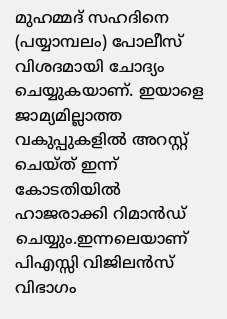മുഹമ്മദ് സഹദിനെ (പയ്യാമ്പലം) പോലീസ് വിശദമായി ചോദ്യം ചെയ്യുകയാണ്. ഇയാളെ ജാമ്യമില്ലാത്ത വകുപ്പുകളിൽ അറസ്റ്റ് ചെയ്ത് ഇന്ന് കോടതിയിൽ ഹാജരാക്കി റിമാൻഡ് ചെയ്യും.ഇന്നലെയാണ് പിഎസ്സി വിജിലൻസ് വിഭാഗം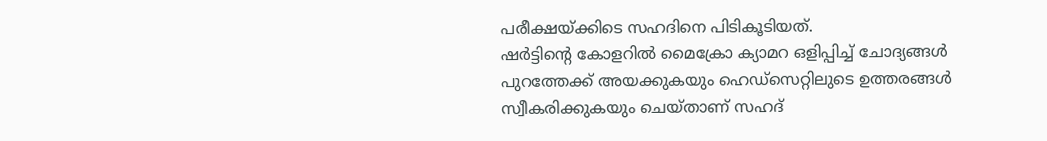പരീക്ഷയ്ക്കിടെ സഹദിനെ പിടികൂടിയത്.
ഷർട്ടിന്റെ കോളറിൽ മൈക്രോ ക്യാമറ ഒളിപ്പിച്ച് ചോദ്യങ്ങൾ പുറത്തേക്ക് അയക്കുകയും ഹെഡ്സെറ്റിലുടെ ഉത്തരങ്ങൾ സ്വീകരിക്കുകയും ചെയ്താണ് സഹദ്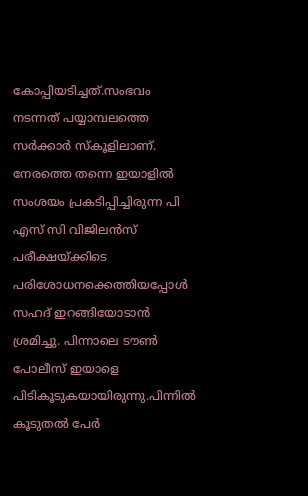കോപ്പിയടിച്ചത്.സംഭവം നടന്നത് പയ്യാമ്പലത്തെ സർക്കാർ സ്കൂളിലാണ്. നേരത്തെ തന്നെ ഇയാളിൽ സംശയം പ്രകടിപ്പിച്ചിരുന്ന പി എസ് സി വിജിലൻസ് പരീക്ഷയ്ക്കിടെ പരിശോധനക്കെത്തിയപ്പോൾ സഹദ് ഇറങ്ങിയോടാൻ ശ്രമിച്ചു. പിന്നാലെ ടൗൺ പോലീസ് ഇയാളെ പിടികൂടുകയായിരുന്നു.പിന്നിൽ കൂടുതൽ പേർ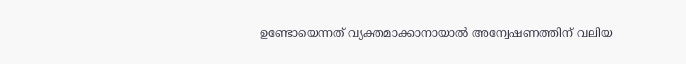ഉണ്ടോയെന്നത് വ്യക്തമാക്കാനായാൽ അന്വേഷണത്തിന് വലിയ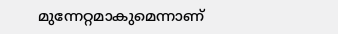മുന്നേറ്റമാകുമെന്നാണ്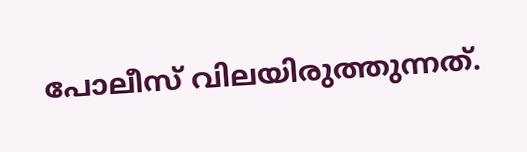പോലീസ് വിലയിരുത്തുന്നത്.